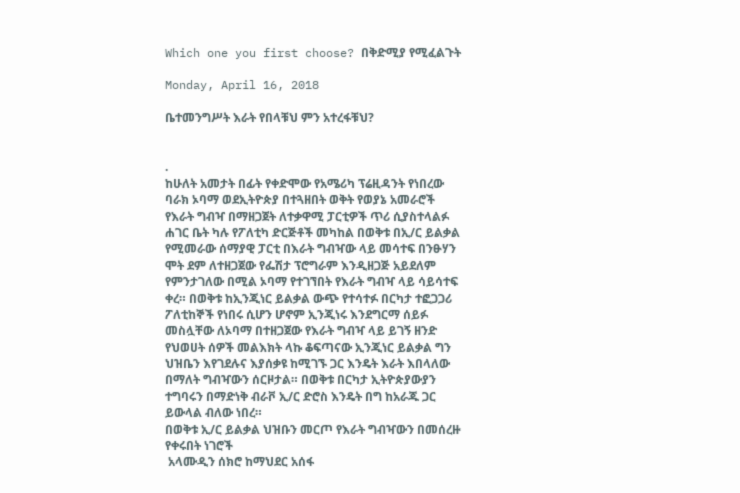Which one you first choose? በቅድሚያ የሚፈልጉት

Monday, April 16, 2018

ቤተመንግሥት እራት የበላቹህ ምን አተረፋቹህ?


.
ከሁለት አመታት በፊት የቀድሞው የአሜሪካ ፕሬዚዳንት የነበረው ባራክ ኦባማ ወደኢትዮጵያ በተጓዘበት ወቅት የወያኔ አመራሮች የእራት ግብዣ በማዘጋጀት ለተቃዋሚ ፓርቲዎች ጥሪ ሲያስተላልፉ ሐገር ቤት ካሉ የፖለቲካ ድርጅቶች መካከል በወቅቱ በኢ/ር ይልቃል የሚመራው ሰማያዊ ፓርቲ በእራት ግብዣው ላይ መሳተፍ በንፁሃን ሞት ደም ለተዘጋጀው የፌሽታ ፕሮግራም እንዲዘጋጅ አይደለም የምንታገለው በሚል ኦባማ የተገኘበት የእራት ግብዣ ላይ ሳይሳተፍ ቀረ። በወቅቱ ከኢንጂነር ይልቃል ውጭ የተሳተፉ በርካታ ተፎጋጋሪ ፖለቲከኞች የነበሩ ሲሆን ሆኖም ኢንጂነሩ እንደግርማ ሰይፉ መስሏቸው ለኦባማ በተዘጋጀው የእራት ግብዣ ላይ ይገኝ ዘንድ የህወሀት ሰዎች መልእክት ላኩ ቆፍጣናው ኢንጂነር ይልቃል ግን ህዝቤን እየገደሉና እያሰቃዩ ከሚገኙ ጋር እንዴት እራት እበላለው በማለት ግብዣውን ሰርዞታል። በወቅቱ በርካታ ኢትዮጵያውያን ተግባሩን በማድነቅ ብራቮ ኢ/ር ድሮስ እንዴት በግ ከአራጁ ጋር ይውላል ብለው ነበረ።
በወቅቱ ኢ/ር ይልቃል ህዝቡን መርጦ የእራት ግብዣውን በመሰረዙ የቀሩበት ነገሮች
 አላሙዲን ሰክሮ ከማህደር አሰፋ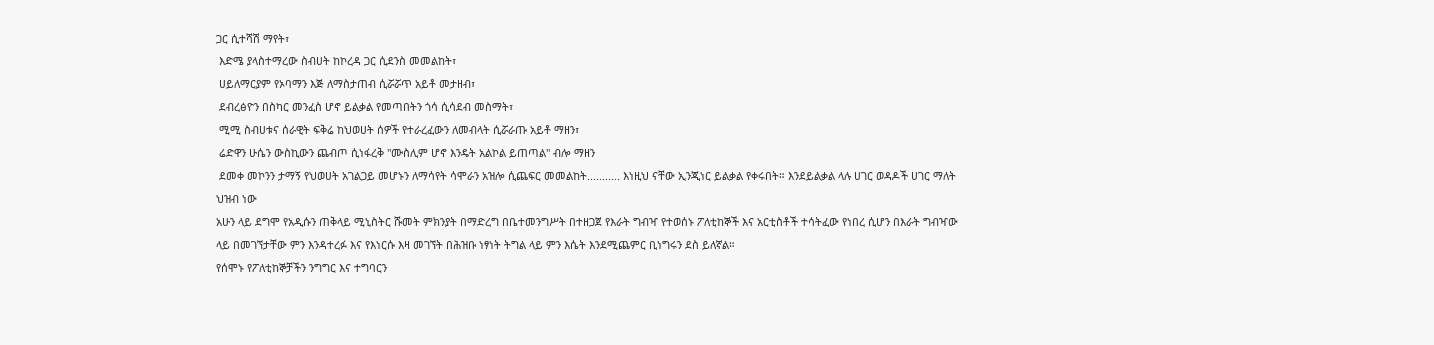ጋር ሲተሻሽ ማየት፣
 እድሜ ያላስተማረው ስብሀት ከኮረዳ ጋር ሲደንስ መመልከት፣
 ሀይለማርያም የኦባማን እጅ ለማስታጠብ ሲሯሯጥ አይቶ መታዘብ፣
 ደብረፅዮን በስካር መንፈስ ሆኖ ይልቃል የመጣበትን ጎሳ ሲሳደብ መስማት፣
 ሚሚ ስብሀቱና ሰራዊት ፍቅሬ ከህወሀት ሰዎች የተራረፈውን ለመብላት ሲሯራጡ አይቶ ማዘን፣
 ሬድዋን ሁሴን ውስኪውን ጨብጦ ሲነፋረቅ "ሙስሊም ሆኖ እንዴት አልኮል ይጠጣል" ብሎ ማዘን
 ደመቀ መኮንን ታማኝ የህወሀት አገልጋይ መሆኑን ለማሳየት ሳሞራን አዝሎ ሲጨፍር መመልከት........... እነዚህ ናቸው ኢንጂነር ይልቃል የቀሩበት። እንደይልቃል ላሉ ሀገር ወዳዶች ሀገር ማለት ህዝብ ነው
አሁን ላይ ደግሞ የአዲሱን ጠቅላይ ሚኒስትር ሹመት ምክንያት በማድረግ በቤተመንግሥት በተዘጋጀ የእራት ግብዣ የተወሰኑ ፖለቲከኞች እና አርቲስቶች ተሳትፈው የነበረ ሲሆን በእራት ግብዣው ላይ በመገኘታቸው ምን እንዳተረፉ እና የእነርሱ እዛ መገኘት በሕዝቡ ነፃነት ትግል ላይ ምን እሴት እንደሚጨምር ቢነግሩን ደስ ይለኛል።
የሰሞኑ የፖለቲከኞቻችን ንግግር እና ተግባርን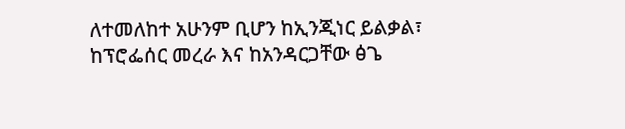ለተመለከተ አሁንም ቢሆን ከኢንጂነር ይልቃል፣ ከፕሮፌሰር መረራ እና ከአንዳርጋቸው ፅጌ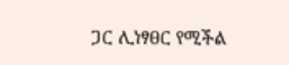ጋር ሊነፃፀር የሚችል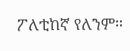ፖለቲከኛ የለንም።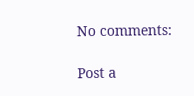No comments:

Post a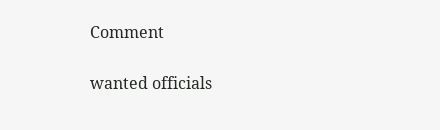Comment

wanted officials